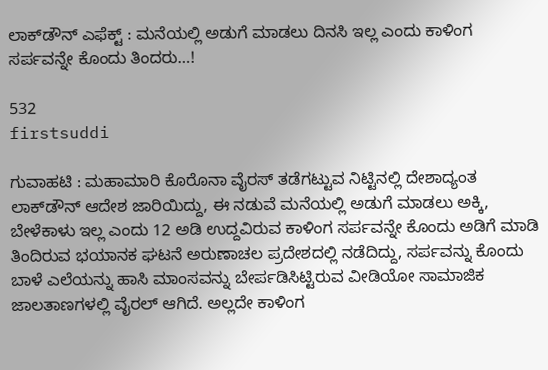ಲಾಕ್‍ಡೌನ್ ಎಫೆಕ್ಟ್ : ಮನೆಯಲ್ಲಿ ಅಡುಗೆ ಮಾಡಲು ದಿನಸಿ ಇಲ್ಲ ಎಂದು ಕಾಳಿಂಗ ಸರ್ಪವನ್ನೇ ಕೊಂದು ತಿಂದರು…!

532
firstsuddi

ಗುವಾಹಟಿ : ಮಹಾಮಾರಿ ಕೊರೊನಾ ವೈರಸ್ ತಡೆಗಟ್ಟುವ ನಿಟ್ಟಿನಲ್ಲಿ ದೇಶಾದ್ಯಂತ ಲಾಕ್‍ಡೌನ್ ಆದೇಶ ಜಾರಿಯಿದ್ದು, ಈ ನಡುವೆ ಮನೆಯಲ್ಲಿ ಅಡುಗೆ ಮಾಡಲು ಅಕ್ಕಿ, ಬೇಳೆಕಾಳು ಇಲ್ಲ ಎಂದು 12 ಅಡಿ ಉದ್ದವಿರುವ ಕಾಳಿಂಗ ಸರ್ಪವನ್ನೇ ಕೊಂದು ಅಡಿಗೆ ಮಾಡಿ ತಿಂದಿರುವ ಭಯಾನಕ ಘಟನೆ ಅರುಣಾಚಲ ಪ್ರದೇಶದಲ್ಲಿ ನಡೆದಿದ್ದು, ಸರ್ಪವನ್ನು ಕೊಂದು ಬಾಳೆ ಎಲೆಯನ್ನು ಹಾಸಿ ಮಾಂಸವನ್ನು ಬೇರ್ಪಡಿಸಿಟ್ಟಿರುವ ವೀಡಿಯೋ ಸಾಮಾಜಿಕ ಜಾಲತಾಣಗಳಲ್ಲಿ ವೈರಲ್ ಆಗಿದೆ. ಅಲ್ಲದೇ ಕಾಳಿಂಗ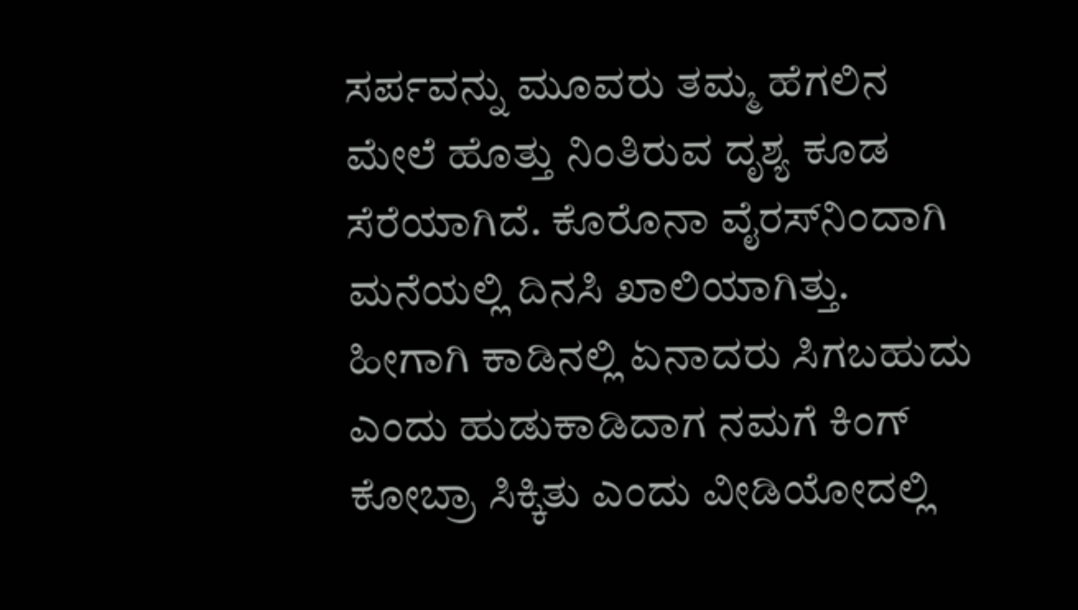ಸರ್ಪವನ್ನು ಮೂವರು ತಮ್ಮ ಹೆಗಲಿನ ಮೇಲೆ ಹೊತ್ತು ನಿಂತಿರುವ ದೃಶ್ಯ ಕೂಡ ಸೆರೆಯಾಗಿದೆ. ಕೊರೊನಾ ವೈರಸ್‍ನಿಂದಾಗಿ ಮನೆಯಲ್ಲಿ ದಿನಸಿ ಖಾಲಿಯಾಗಿತ್ತು. ಹೀಗಾಗಿ ಕಾಡಿನಲ್ಲಿ ಏನಾದರು ಸಿಗಬಹುದು ಎಂದು ಹುಡುಕಾಡಿದಾಗ ನಮಗೆ ಕಿಂಗ್ ಕೋಬ್ರಾ ಸಿಕ್ಕಿತು ಎಂದು ವೀಡಿಯೋದಲ್ಲಿ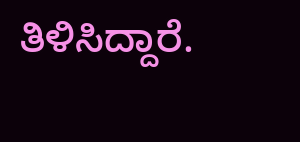ತಿಳಿಸಿದ್ದಾರೆ.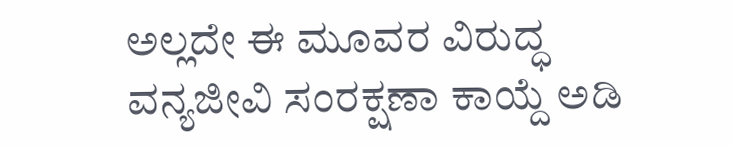ಅಲ್ಲದೇ ಈ ಮೂವರ ವಿರುದ್ಧ ವನ್ಯಜೀವಿ ಸಂರಕ್ಷಣಾ ಕಾಯ್ದೆ ಅಡಿ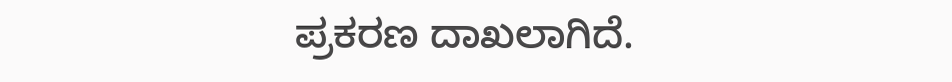ಪ್ರಕರಣ ದಾಖಲಾಗಿದೆ.